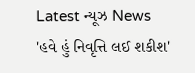Latest ન્યૂઝ News
'હવે હું નિવૃત્તિ લઈ શકીશ'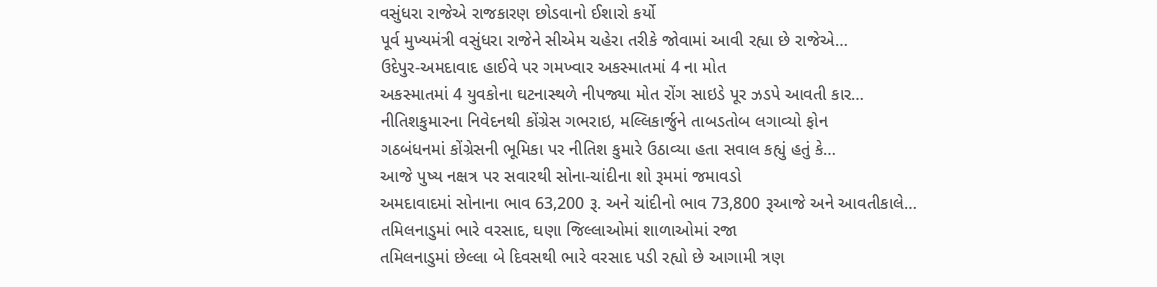વસુંધરા રાજેએ રાજકારણ છોડવાનો ઈશારો કર્યો
પૂર્વ મુખ્યમંત્રી વસુંધરા રાજેને સીએમ ચહેરા તરીકે જોવામાં આવી રહ્યા છે રાજેએ…
ઉદેપુર-અમદાવાદ હાઈવે પર ગમખ્વાર અકસ્માતમાં 4 ના મોત
અકસ્માતમાં 4 યુવકોના ઘટનાસ્થળે નીપજ્યા મોત રોંગ સાઇડે પૂર ઝડપે આવતી કાર…
નીતિશકુમારના નિવેદનથી કોંગ્રેસ ગભરાઇ, મલ્લિકાર્જુને તાબડતોબ લગાવ્યો ફોન
ગઠબંધનમાં કોંગ્રેસની ભૂમિકા પર નીતિશ કુમારે ઉઠાવ્યા હતા સવાલ કહ્યું હતું કે…
આજે પુષ્ય નક્ષત્ર પર સવારથી સોના-ચાંદીના શો રૂમમાં જમાવડો
અમદાવાદમાં સોનાના ભાવ 63,200 રૂ. અને ચાંદીનો ભાવ 73,800 રૂઆજે અને આવતીકાલે…
તમિલનાડુમાં ભારે વરસાદ, ઘણા જિલ્લાઓમાં શાળાઓમાં રજા
તમિલનાડુમાં છેલ્લા બે દિવસથી ભારે વરસાદ પડી રહ્યો છે આગામી ત્રણ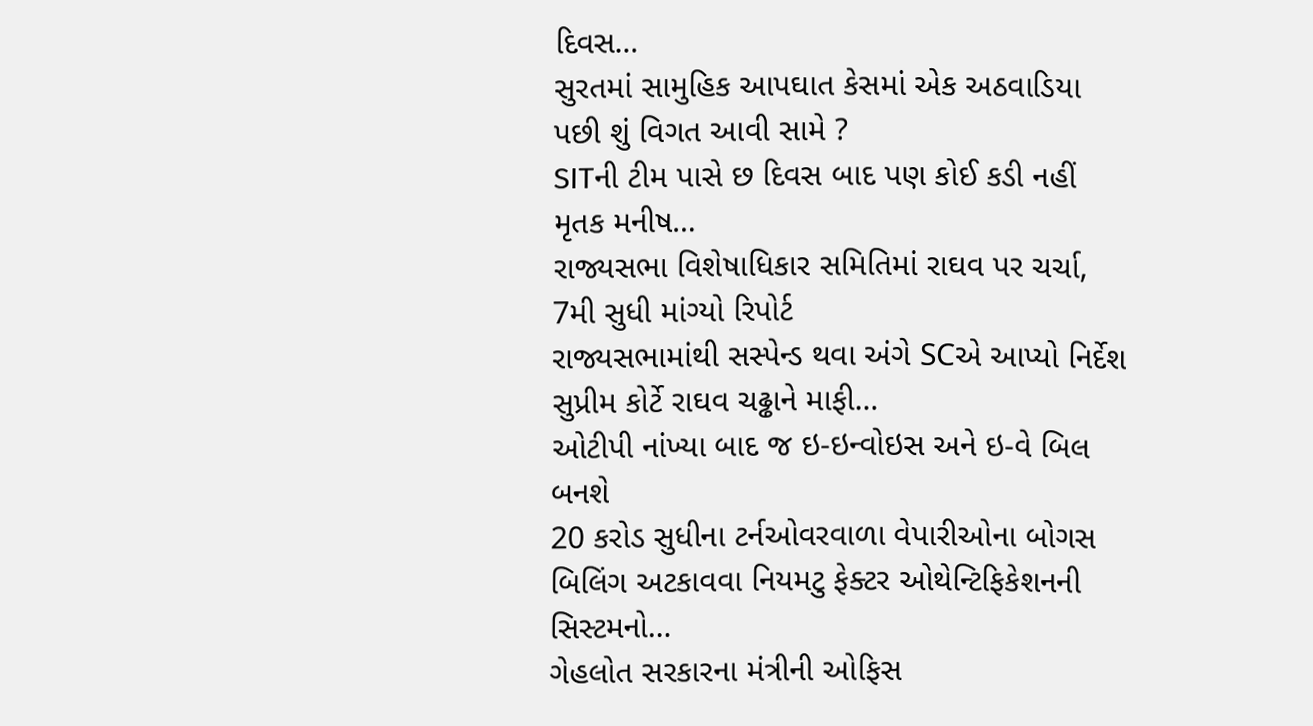દિવસ…
સુરતમાં સામુહિક આપઘાત કેસમાં એક અઠવાડિયા પછી શું વિગત આવી સામે ?
SITની ટીમ પાસે છ દિવસ બાદ પણ કોઈ કડી નહીં મૃતક મનીષ…
રાજ્યસભા વિશેષાધિકાર સમિતિમાં રાઘવ પર ચર્ચા, 7મી સુધી માંગ્યો રિપોર્ટ
રાજ્યસભામાંથી સસ્પેન્ડ થવા અંગે SCએ આપ્યો નિર્દેશ સુપ્રીમ કોર્ટે રાઘવ ચઢ્ઢાને માફી…
ઓટીપી નાંખ્યા બાદ જ ઇ-ઇન્વોઇસ અને ઇ-વે બિલ બનશે
20 કરોડ સુધીના ટર્નઓવરવાળા વેપારીઓના બોગસ બિલિંગ અટકાવવા નિયમટુ ફેક્ટર ઓથેન્ટિફિકેશનની સિસ્ટમનો…
ગેહલોત સરકારના મંત્રીની ઓફિસ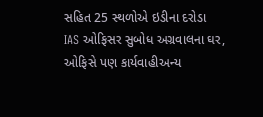સહિત 25 સ્થળોએ ઇડીના દરોડા
IAS ઓફિસર સુબોધ અગ્રવાલના ઘર, ઓફિસે પણ કાર્યવાહીઅન્ય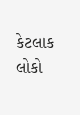કેટલાક લોકો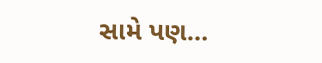સામે પણ…